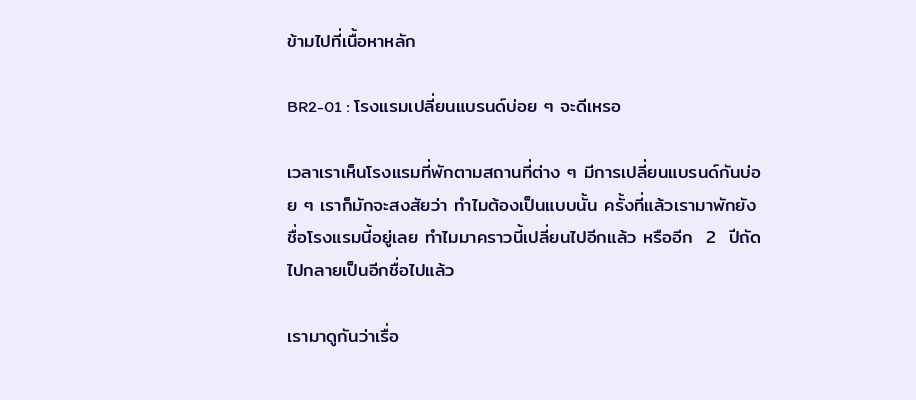ข้ามไปที่เนื้อหาหลัก

BR2-01 : โรงแรมเปลี่ยนแบรนด์บ่อย ๆ จะดีเหรอ

เวลาเราเห็นโรงแรมที่พักตามสถานที่ต่าง ๆ มีการเปลี่ยนแบรนด์กันบ่อย ๆ เราก็มักจะสงสัยว่า ทำไมต้องเป็นแบบนั้น ครั้งที่แล้วเรามาพักยังชื่อโรงแรมนี้อยู่เลย ทำไมมาคราวนี้เปลี่ยนไปอีกแล้ว หรืออีก  2  ปีถัดไปกลายเป็นอีกชื่อไปแล้ว

เรามาดูกันว่าเรื่อ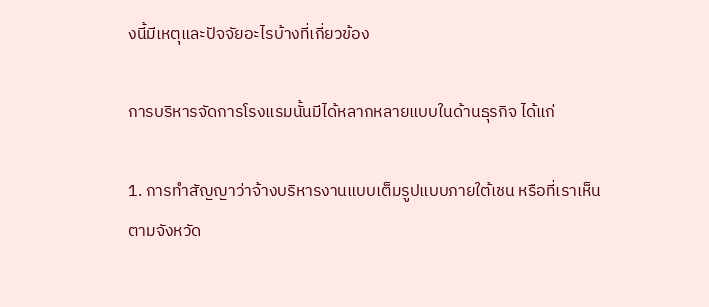งนี้มีเหตุและปัจจัยอะไรบ้างที่เกี่ยวข้อง

การบริหารจัดการโรงแรมนั้นมีได้หลากหลายแบบในด้านธุรกิจ ได้แก่

1. การทำสัญญาว่าจ้างบริหารงานแบบเต็มรูปแบบภายใต้เชน หรือที่เราเห็นตามจังหวัด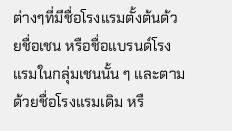ต่างๆที่มีชื่อโรงแรมตั้งต้นด้วยชื่อเชน หรือชื่อแบรนด์โรงแรมในกลุ่มเชนนั้น ๆ และตามด้วยชื่อโรงแรมเดิม หรื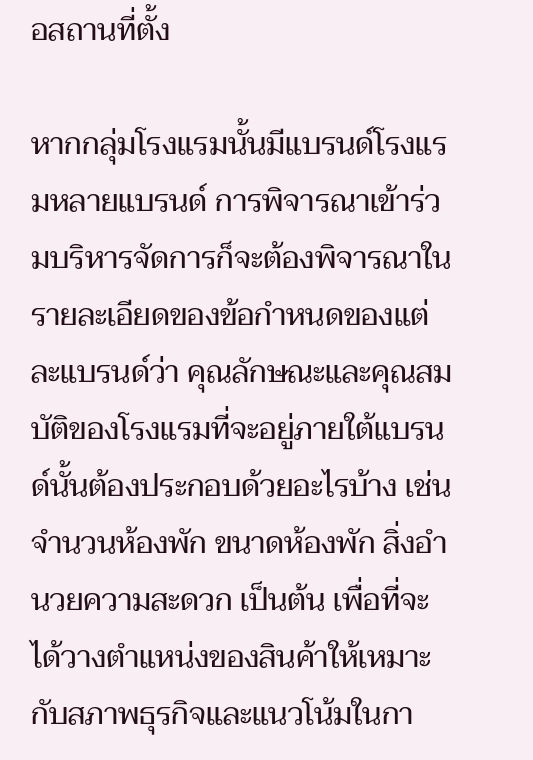อสถานที่ตั้ง

หากกลุ่มโรงแรมนั้นมีแบรนด์โรงแรมหลายแบรนด์ การพิจารณาเข้าร่วมบริหารจัดการก็จะต้องพิจารณาในรายละเอียดของข้อกำหนดของแต่ละแบรนด์ว่า คุณลักษณะและคุณสมบัติของโรงแรมที่จะอยู่ภายใต้แบรนด์นั้นต้องประกอบด้วยอะไรบ้าง เช่น จำนวนห้องพัก ขนาดห้องพัก สิ่งอำนวยความสะดวก เป็นต้น เพื่อที่จะได้วางตำแหน่งของสินค้าให้เหมาะกับสภาพธุรกิจและแนวโน้มในกา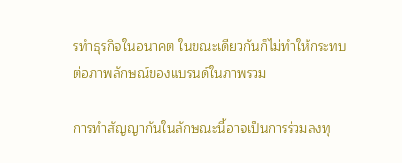รทำธุรกิจในอนาคต ในขณะเดียวกันก็ไม่ทำให้กระทบต่อภาพลักษณ์ของแบรนด์ในภาพรวม

การทำสัญญากันในลักษณะนี้อาจเป็นการร่วมลงทุ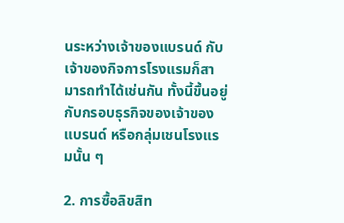นระหว่างเจ้าของแบรนด์ กับเจ้าของกิจการโรงแรมก็สามารถทำได้เช่นกัน ทั้งนี้ขึ้นอยู่กับกรอบธุรกิจของเจ้าของแบรนด์ หรือกลุ่มเชนโรงแรมนั้น ๆ

2. การซื้อลิขสิท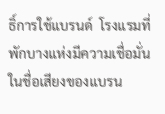ธิ์การใช้แบรนด์  โรงแรมที่พักบางแห่งมีความเชื่อมั่นในชื่อเสียงของแบรน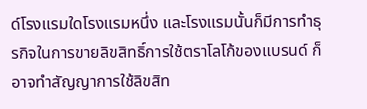ด์โรงแรมใดโรงแรมหนึ่ง และโรงแรมนั้นก็มีการทำธุรกิจในการขายลิขสิทธิ์การใช้ตราโลโก้ของแบรนด์ ก็อาจทำสัญญาการใช้ลิขสิท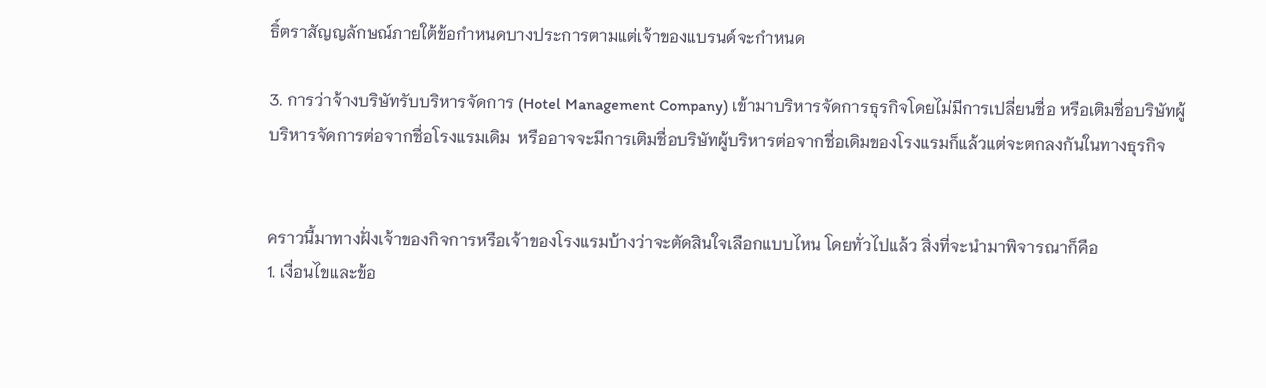ธิ์ตราสัญญลักษณ์ภายใต้ข้อกำหนดบางประการตามแต่เจ้าของแบรนด์จะกำหนด

3. การว่าจ้างบริษัทรับบริหารจัดการ (Hotel Management Company) เข้ามาบริหารจัดการธุรกิจโดยไม่มีการเปลี่ยนชื่อ หรือเติมชื่อบริษัทผู้บริหารจัดการต่อจากชื่อโรงแรมเดิม  หรืออาจจะมีการเติมชื่อบริษัทผู้บริหารต่อจากชื่อเดิมของโรงแรมก็แล้วแต่จะตกลงกันในทางธุรกิจ


คราวนี้มาทางฝั่งเจ้าของกิจการหรือเจ้าของโรงแรมบ้างว่าจะตัดสินใจเลือกแบบไหน โดยทั่วไปแล้ว สิ่งที่จะนำมาพิจารณาก็คือ
1. เงื่อนไขและข้อ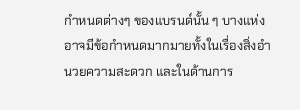กำหนดต่างๆ ของแบรนด์นั้น ๆ บางแห่งอาจมีข้อกำหนดมากมายทั้งในเรื่องสิ่งอำนวยความสะดวก และในด้านการ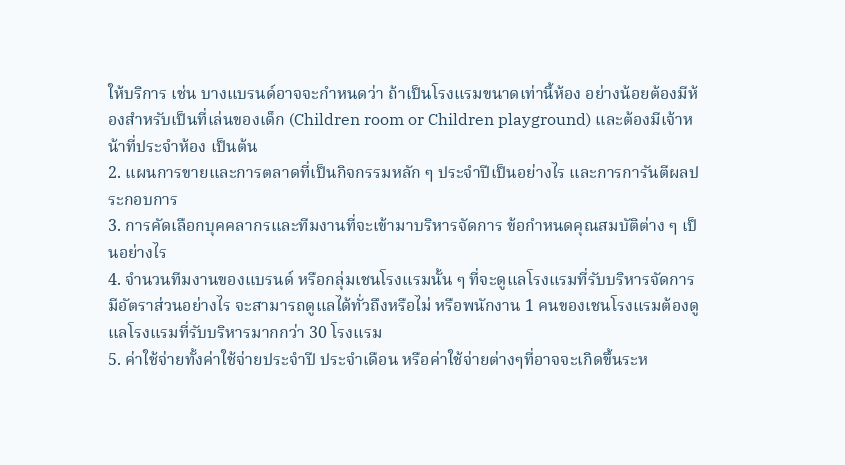ให้บริการ เช่น บางแบรนด์อาจจะกำหนดว่า ถ้าเป็นโรงแรมขนาดเท่านี้ห้อง อย่างน้อยต้องมีห้องสำหรับเป็นที่เล่นของเด็ก (Children room or Children playground) และต้องมีเจ้าหน้าที่ประจำห้อง เป็นต้น
2. แผนการขายและการตลาดที่เป็นกิจกรรมหลัก ๆ ประจำปีเป็นอย่างไร และการการันตีผลประกอบการ
3. การคัดเลือกบุคคลากรและทีมงานที่จะเข้ามาบริหารจัดการ ข้อกำหนดคุณสมบัติต่าง ๆ เป็นอย่างไร
4. จำนวนทีมงานของแบรนด์ หรือกลุ่มเชนโรงแรมนั้น ๆ ที่จะดูแลโรงแรมที่รับบริหารจัดการ มีอัตราส่วนอย่างไร จะสามารถดูแลได้ทั่วถึงหรือไม่ หรือพนักงาน 1 คนของเชนโรงแรมต้องดูแลโรงแรมที่รับบริหารมากกว่า 30 โรงแรม
5. ค่าใช้จ่ายทั้งค่าใช้จ่ายประจำปี ประจำเดือน หรือค่าใช้จ่ายต่างๆที่อาจจะเกิดขึ้นระห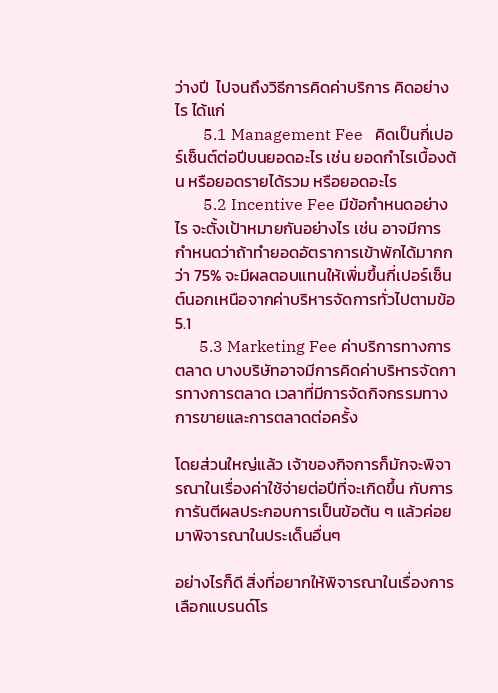ว่างปี  ไปจนถึงวิธีการคิดค่าบริการ คิดอย่างไร ได้แก่
       5.1 Management Fee   คิดเป็นกี่เปอร์เซ็นต์ต่อปีบนยอดอะไร เช่น ยอดกำไรเบื้องต้น หรือยอดรายได้รวม หรือยอดอะไร
       5.2 Incentive Fee มีข้อกำหนดอย่างไร จะตั้งเป้าหมายกันอย่างไร เช่น อาจมีการกำหนดว่าถ้าทำยอดอัตราการเข้าพักได้มากกว่า 75% จะมีผลตอบแทนให้เพิ่มขึ้นกี่เปอร์เซ็นต์นอกเหนือจากค่าบริหารจัดการทั่วไปตามข้อ 5.1
      5.3 Marketing Fee ค่าบริการทางการตลาด บางบริษัทอาจมีการคิดค่าบริหารจัดการทางการตลาด เวลาที่มีการจัดกิจกรรมทางการขายและการตลาดต่อครั้ง

โดยส่วนใหญ่แล้ว เจ้าของกิจการก็มักจะพิจารณาในเรื่องค่าใช้จ่ายต่อปีที่จะเกิดขึ้น กับการการันตีผลประกอบการเป็นข้อต้น ๆ แล้วค่อยมาพิจารณาในประเด็นอื่นๆ

อย่างไรก็ดี สิ่งที่อยากให้พิจารณาในเรื่องการเลือกแบรนด์โร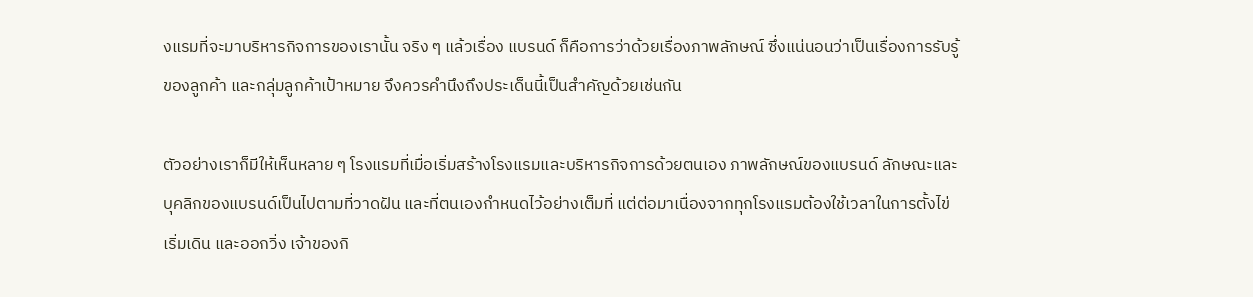งแรมที่จะมาบริหารกิจการของเรานั้น จริง ๆ แล้วเรื่อง แบรนด์ ก็คือการว่าด้วยเรื่องภาพลักษณ์ ซึ่งแน่นอนว่าเป็นเรื่องการรับรู้ของลูกค้า และกลุ่มลูกค้าเป้าหมาย จึงควรคำนึงถึงประเด็นนี้เป็นสำคัญด้วยเช่นกัน

ตัวอย่างเราก็มีให้เห็นหลาย ๆ โรงแรมที่เมื่อเริ่มสร้างโรงแรมและบริหารกิจการด้วยตนเอง ภาพลักษณ์ของแบรนด์ ลักษณะและบุคลิกของแบรนด์เป็นไปตามที่วาดฝัน และที่ตนเองกำหนดไว้อย่างเต็มที่ แต่ต่อมาเนื่องจากทุกโรงแรมต้องใช้เวลาในการตั้งไข่ เริ่มเดิน และออกวิ่ง เจ้าของกิ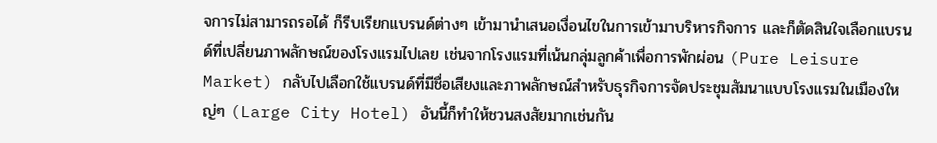จการไม่สามารถรอได้ ก็รีบเรียกแบรนด์ต่างๆ เข้ามานำเสนอเงื่อนไขในการเข้ามาบริหารกิจการ และก็ตัดสินใจเลือกแบรนด์ที่เปลี่ยนภาพลักษณ์ของโรงแรมไปเลย เช่นจากโรงแรมที่เน้นกลุ่มลูกค้าเพื่อการพักผ่อน (Pure Leisure Market) กลับไปเลือกใช้แบรนด์ที่มีชื่อเสียงและภาพลักษณ์สำหรับธุรกิจการจัดประชุมสัมนาแบบโรงแรมในเมืองใหญ่ๆ (Large City Hotel) อันนี้ก็ทำให้ชวนสงสัยมากเช่นกัน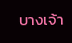บางเจ้า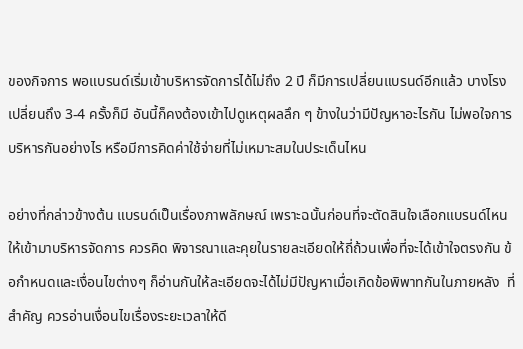ของกิจการ พอแบรนด์เริ่มเข้าบริหารจัดการได้ไม่ถึง 2 ปี ก็มีการเปลี่ยนแบรนด์อีกแล้ว บางโรงเปลี่ยนถึง 3-4 ครั้งก็มี อันนี้ก็คงต้องเข้าไปดูเหตุผลลึก ๆ ข้างในว่ามีปัญหาอะไรกัน ไม่พอใจการบริหารกันอย่างไร หรือมีการคิดค่าใช้จ่ายที่ไม่เหมาะสมในประเด็นไหน

อย่างที่กล่าวข้างต้น แบรนด์เป็นเรื่องภาพลักษณ์ เพราะฉนั้นก่อนที่จะตัดสินใจเลือกแบรนด์ไหนให้เข้ามาบริหารจัดการ ควรคิด พิจารณาและคุยในรายละเอียดให้ถี่ถ้วนเพื่อที่จะได้เข้าใจตรงกัน ข้อกำหนดและเงื่อนไขต่างๆ ก็อ่านกันให้ละเอียดจะได้ไม่มีปัญหาเมื่อเกิดข้อพิพาทกันในภายหลัง  ที่สำคัญ ควรอ่านเงื่อนไขเรื่องระยะเวลาให้ดี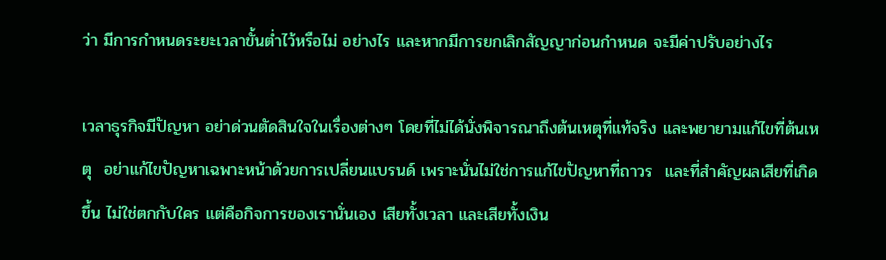ว่า มีการกำหนดระยะเวลาขั้นต่ำไว้หรือไม่ อย่างไร และหากมีการยกเลิกสัญญาก่อนกำหนด จะมีค่าปรับอย่างไร

เวลาธุรกิจมีปัญหา อย่าด่วนตัดสินใจในเรื่องต่างๆ โดยที่ไม่ได้นั่งพิจารณาถึงต้นเหตุที่แท้จริง และพยายามแก้ไขที่ต้นเหตุ  อย่าแก้ไขปัญหาเฉพาะหน้าด้วยการเปลี่ยนแบรนด์ เพราะนั่นไม่ใช่การแก้ไขปัญหาที่ถาวร  และที่สำคัญผลเสียที่เกิดขึ้น ไม่ใช่ตกกับใคร แต่คือกิจการของเรานั่นเอง เสียทั้งเวลา และเสียทั้งเงิน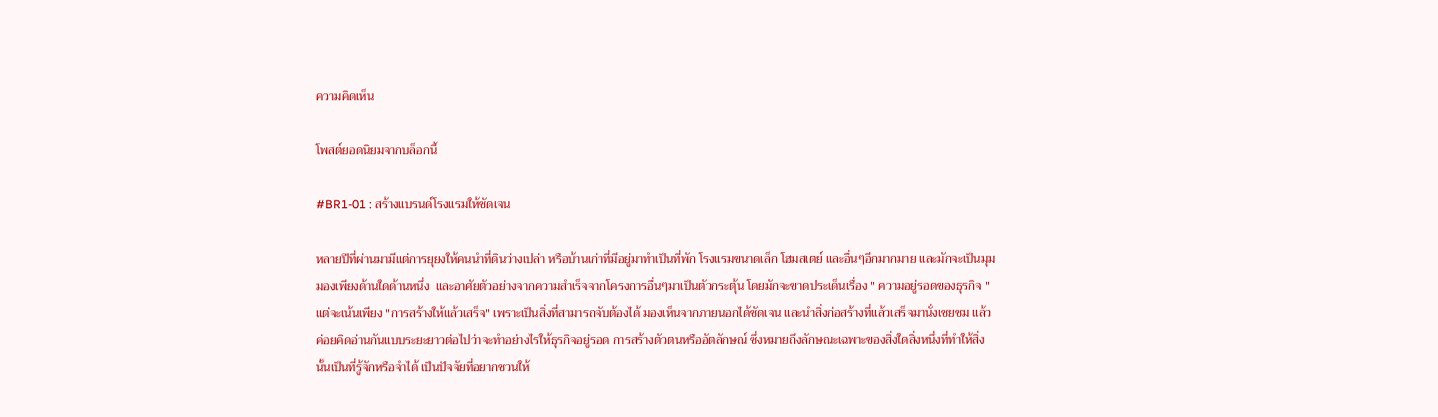ความคิดเห็น

โพสต์ยอดนิยมจากบล็อกนี้

#BR1-01 : สร้างแบรนด์โรงแรมให้ชัดเจน

หลายปีที่ผ่านมามีแต่การยุยงให้คนนำที่ดินว่างเปล่า หรือบ้านเก่าที่มีอยู่มาทำเป็นที่พัก โรงแรมขนาดเล็ก โฮมสเตย์ และอื่นๆอีกมากมาย และมักจะเป็นมุมมองเพียงด้านใดด้านหนึ่ง  และอาศัยตัวอย่างจากความสำเร็จจากโครงการอื่นๆมาเป็นตัวกระตุ้น โดยมักจะขาดประเด็นเรื่อง " ความอยู่รอดของธุรกิจ " แต่จะเน้นเพียง "การสร้างให้แล้วเสร็จ" เพราะเป็นสิ่งที่สามารถจับต้องได้ มองเห็นจากภายนอกได้ชัดเจน และนำสิ่งก่อสร้างที่แล้วเสร็จมานั่งเชยชม แล้วค่อยคิดอ่านกันแบบระยะยาวต่อไปว่าจะทำอย่างไรให้ธุรกิจอยู่รอด การสร้างตัวตนหรืออัตลักษณ์ ซึ่งหมายถึงลักษณะเฉพาะของสิ่งใดสิ่งหนึ่งที่ทำให้สิ่งนั้นเป็นที่รู้จักหรือจำได้ เป็นปัจจัยที่อยากชวนให้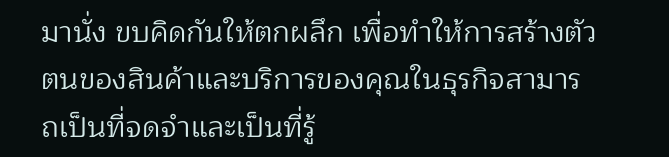มานั่ง ขบคิดกันให้ตกผลึก เพื่อทำให้การสร้างตัวตนของสินค้าและบริการของคุณในธุรกิจสามารถเป็นที่จดจำและเป็นที่รู้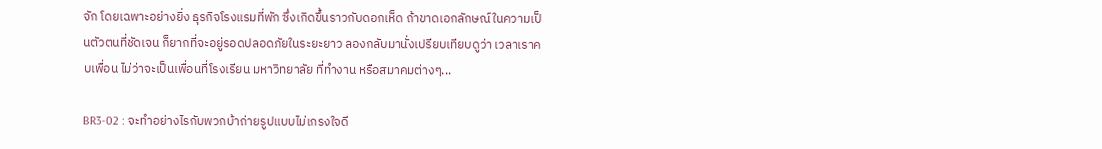จัก โดยเฉพาะอย่างยิ่ง ธุรกิจโรงแรมที่พัก ซึ่งเกิดขึ้นราวกับดอกเห็ด ถ้าขาดเอกลักษณ์ในความเป็นตัวตนที่ชัดเจน ก็ยากที่จะอยู่รอดปลอดภัยในระยะยาว ลองกลับมานั่งเปรียบเทียบดูว่า เวลาเราคบเพื่อน ไม่ว่าจะเป็นเพื่อนที่โรงเรียน มหาวิทยาลัย ที่ทำงาน หรือสมาคมต่างๆ...

BR3-02 : จะทำอย่างไรกับพวกบ้าถ่ายรูปแบบไม่เกรงใจดี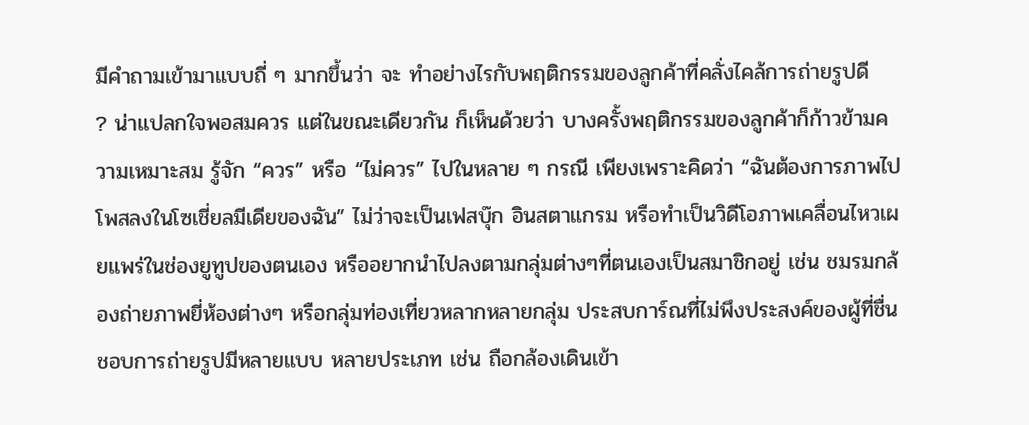มีคำถามเข้ามาแบบถี่ ๆ มากขึ้นว่า จะ ทำอย่างไรกับพฤติกรรมของลูกค้าที่คลั่งไคล้การถ่ายรูปดี   ? น่าแปลกใจพอสมควร แต่ในขณะเดียวกัน ก็เห็นด้วยว่า บางครั้งพฤติกรรมของลูกค้าก็ก้าวข้ามความเหมาะสม รู้จัก “ควร” หรือ “ไม่ควร” ไปในหลาย ๆ กรณี เพียงเพราะคิดว่า “ฉันต้องการภาพไปโพสลงในโซเชี่ยลมีเดียของฉัน” ไม่ว่าจะเป็นเฟสบุ๊ก อินสตาแกรม หรือทำเป็นวิดีโอภาพเคลื่อนไหวเผยแพร่ในช่องยูทูปของตนเอง หรืออยากนำไปลงตามกลุ่มต่างๆที่ตนเองเป็นสมาชิกอยู่ เช่น ชมรมกล้องถ่ายภาพยี่ห้องต่างๆ หรือกลุ่มท่องเที่ยวหลากหลายกลุ่ม ประสบการ์ณที่ไม่พึงประสงค์ของผู้ที่ชื่นชอบการถ่ายรูปมีหลายแบบ หลายประเภท เช่น ถือกล้องเดินเข้า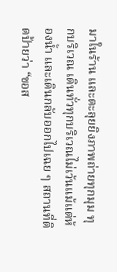มาในร้าน และตะลุยยิงภาพถ่ายทุกมุม ทุกบริเวณ เดินทั่วทุกบริเวณไม่เว้นแม้แต่ห้องน้ำ และเดินกลับออกไปเฉย ๆ สถานที่ติดป้ายว่า “ขอส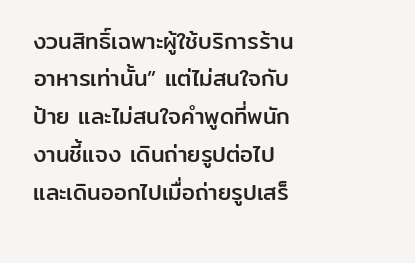งวนสิทธิ์เฉพาะผู้ใช้บริการร้านอาหารเท่านั้น” แต่ไม่สนใจกับป้าย และไม่สนใจคำพูดที่พนักงานชี้แจง เดินถ่ายรูปต่อไป และเดินออกไปเมื่อถ่ายรูปเสร็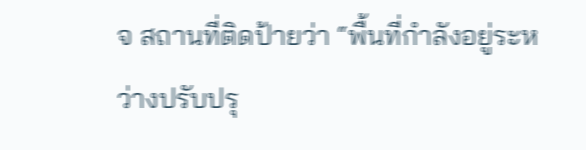จ สถานที่ติดป้ายว่า “พื้นที่กำลังอยู่ระหว่างปรับปรุ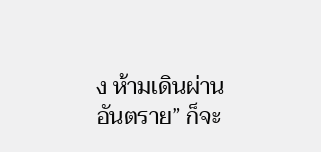ง ห้ามเดินผ่าน อันตราย” ก็จะ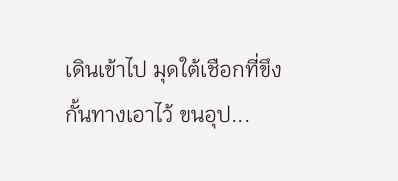เดินเข้าไป มุดใต้เชือกที่ขึงกั้นทางเอาไว้ ขนอุป...